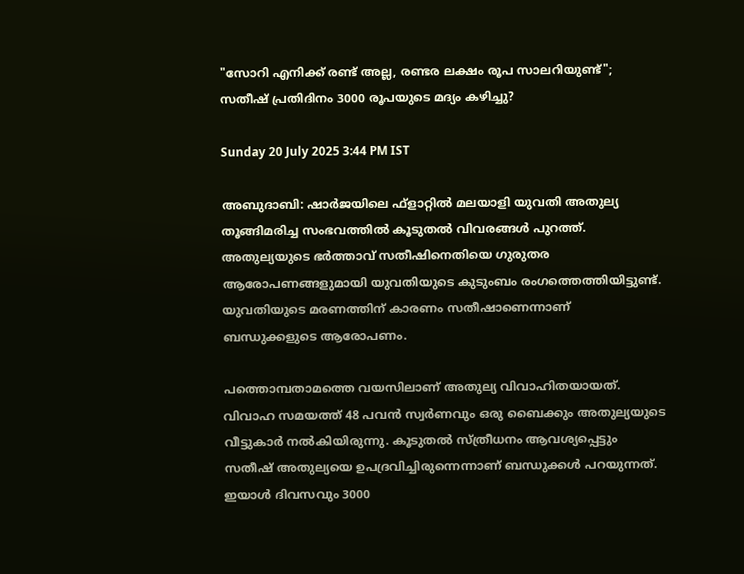"സോറി എനിക്ക് രണ്ട് അല്ല, രണ്ടര ലക്ഷം രൂപ സാലറിയുണ്ട്"; സതീഷ്‌ പ്രതിദിനം 3000 രൂപയുടെ മദ്യം കഴിച്ചു?

Sunday 20 July 2025 3:44 PM IST

അബുദാബി: ഷാർജയിലെ ഫ്ളാറ്റിൽ മലയാളി യുവതി അതുല്യ തൂങ്ങിമരിച്ച സംഭവത്തിൽ കൂടുതൽ വിവരങ്ങൾ പുറത്ത്. അതുല്യയുടെ ഭർത്താവ് സതീഷിനെതിയെ ഗുരുതര ആരോപണങ്ങളുമായി യുവതിയുടെ കുടുംബം രംഗത്തെത്തിയിട്ടുണ്ട്. യുവതിയുടെ മരണത്തിന് കാരണം സതീഷാണെന്നാണ് ബന്ധുക്കളുടെ ആരോപണം.

പത്തൊമ്പതാമത്തെ വയസിലാണ് അതുല്യ വിവാഹിതയായത്. വിവാഹ സമയത്ത് 48 പവൻ സ്വർണവും ഒരു ബൈക്കും അതുല്യയുടെ വീട്ടുകാർ നൽകിയിരുന്നു. കൂടുതൽ സ്ത്രീധനം ആവശ്യപ്പെട്ടും സതീഷ് അതുല്യയെ ഉപദ്രവിച്ചിരുന്നെന്നാണ് ബന്ധുക്കൾ പറയുന്നത്. ഇയാൾ ദിവസവും 3000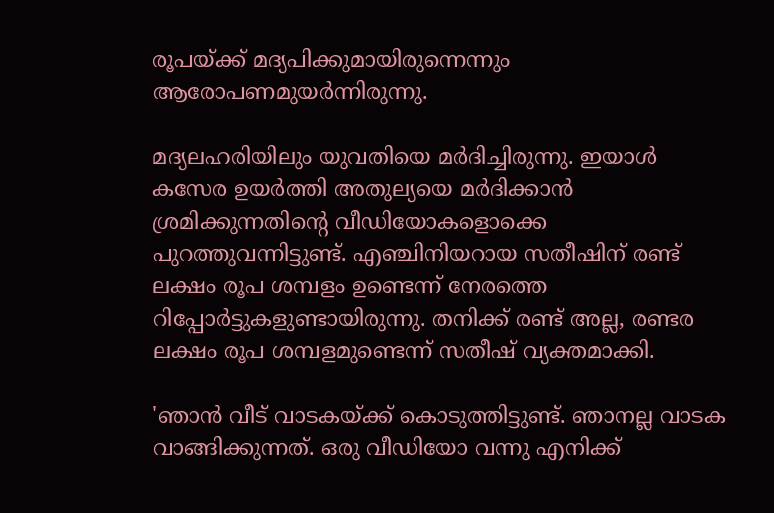രൂപയ്ക്ക് മദ്യപിക്കുമായിരുന്നെന്നും ആരോപണമുയർന്നിരുന്നു.

മദ്യലഹരിയിലും യുവതിയെ മർദിച്ചിരുന്നു. ഇയാൾ കസേര ഉയർത്തി അതുല്യയെ മർദിക്കാൻ ശ്രമിക്കുന്നതിന്റെ വീഡിയോകളൊക്കെ പുറത്തുവന്നിട്ടുണ്ട്. എഞ്ചിനിയറായ സതീഷിന് രണ്ട് ലക്ഷം രൂപ ശമ്പളം ഉണ്ടെന്ന് നേരത്തെ റിപ്പോർട്ടുകളുണ്ടായിരുന്നു. തനിക്ക് രണ്ട് അല്ല, രണ്ടര ലക്ഷം രൂപ ശമ്പളമുണ്ടെന്ന് സതീഷ് വ്യക്തമാക്കി.

'ഞാൻ വീട് വാടകയ്ക്ക് കൊടുത്തിട്ടുണ്ട്. ഞാനല്ല വാടക വാങ്ങിക്കുന്നത്. ഒരു വീഡിയോ വന്നു എനിക്ക്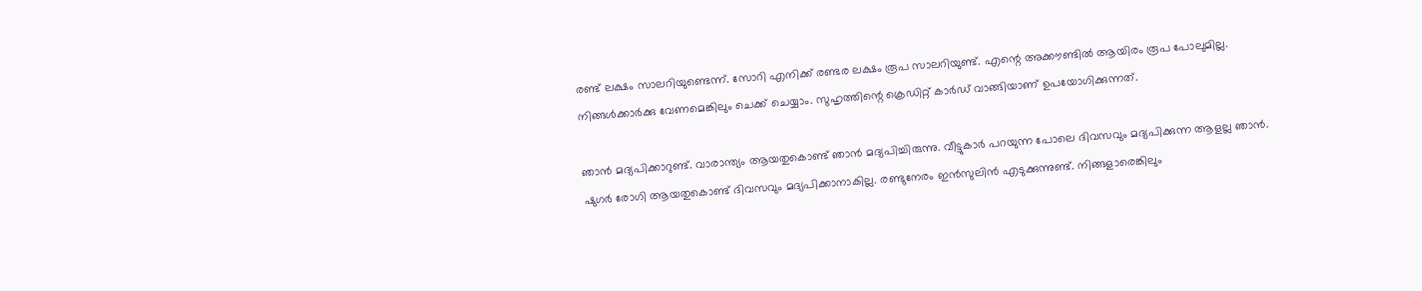രണ്ട് ലക്ഷം സാലറിയുണ്ടെന്ന്. സോറി എനിക്ക് രണ്ടര ലക്ഷം രൂപ സാലറിയുണ്ട്. എന്റെ അക്കൗണ്ടിൽ ആയിരം രൂപ പോലുമില്ല. നിങ്ങൾക്കാർക്കു വേണമെങ്കിലും ചെക്ക് ചെയ്യാം. സുഹൃത്തിന്റെ ക്രെഡിറ്റ് കാർഡ് വാങ്ങിയാണ് ഉപയോഗിക്കുന്നത്.

ഞാൻ മദ്യപിക്കാറുണ്ട്. വാരാന്ത്യം ആയതുകൊണ്ട് ഞാൻ മദ്യപിച്ചിരുന്നു. വീട്ടുകാർ പറയുന്ന പോലെ ദിവസവും മദ്യപിക്കുന്ന ആളല്ല ഞാൻ. ഷുഗർ രോഗി ആയതുകൊണ്ട് ദിവസവും മദ്യപിക്കാനാകില്ല. രണ്ടുനേരം ഇൻസുലിൻ എടുക്കുന്നുണ്ട്. നിങ്ങളാരെങ്കിലും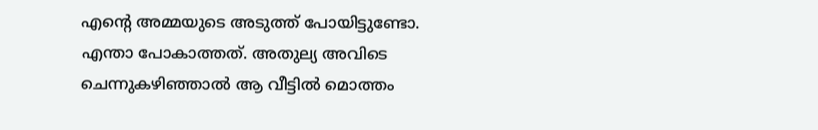എന്റെ അമ്മയുടെ അടുത്ത് പോയിട്ടുണ്ടോ. എന്താ പോകാത്തത്. അതുല്യ അവിടെ ചെന്നുകഴിഞ്ഞാൽ ആ വീട്ടിൽ മൊത്തം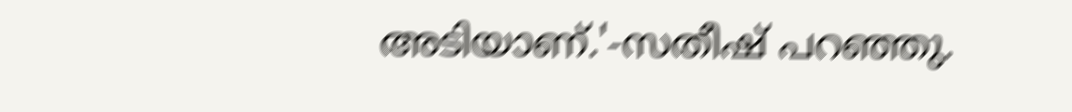അടിയാണ്.'-സതീഷ് പറഞ്ഞു.